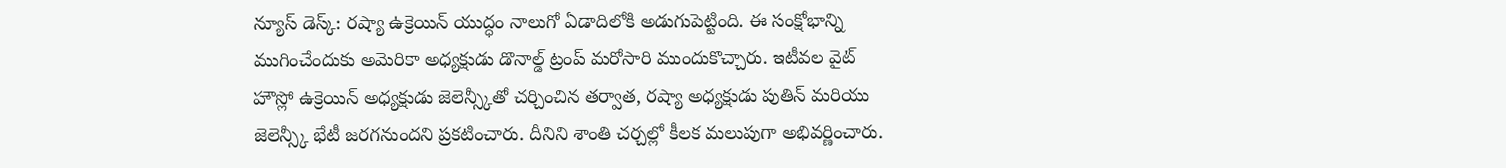న్యూస్ డెస్క్: రష్యా ఉక్రెయిన్ యుద్ధం నాలుగో ఏడాదిలోకి అడుగుపెట్టింది. ఈ సంక్షోభాన్ని ముగించేందుకు అమెరికా అధ్యక్షుడు డొనాల్డ్ ట్రంప్ మరోసారి ముందుకొచ్చారు. ఇటీవల వైట్ హౌస్లో ఉక్రెయిన్ అధ్యక్షుడు జెలెన్స్కీతో చర్చించిన తర్వాత, రష్యా అధ్యక్షుడు పుతిన్ మరియు జెలెన్స్కీ భేటీ జరగనుందని ప్రకటించారు. దీనిని శాంతి చర్చల్లో కీలక మలుపుగా అభివర్ణించారు.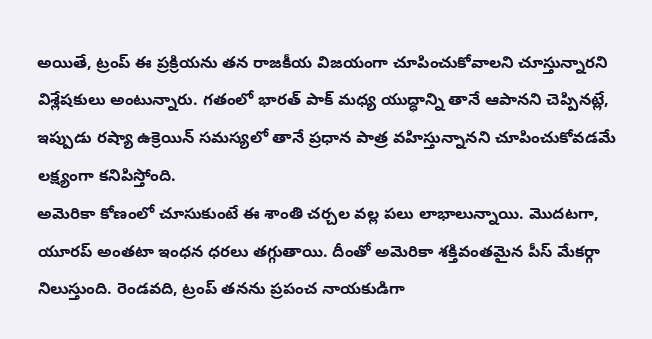అయితే, ట్రంప్ ఈ ప్రక్రియను తన రాజకీయ విజయంగా చూపించుకోవాలని చూస్తున్నారని విశ్లేషకులు అంటున్నారు. గతంలో భారత్ పాక్ మధ్య యుద్ధాన్ని తానే ఆపానని చెప్పినట్లే, ఇప్పుడు రష్యా ఉక్రెయిన్ సమస్యలో తానే ప్రధాన పాత్ర వహిస్తున్నానని చూపించుకోవడమే లక్ష్యంగా కనిపిస్తోంది.
అమెరికా కోణంలో చూసుకుంటే ఈ శాంతి చర్చల వల్ల పలు లాభాలున్నాయి. మొదటగా, యూరప్ అంతటా ఇంధన ధరలు తగ్గుతాయి. దీంతో అమెరికా శక్తివంతమైన పీస్ మేకర్గా నిలుస్తుంది. రెండవది, ట్రంప్ తనను ప్రపంచ నాయకుడిగా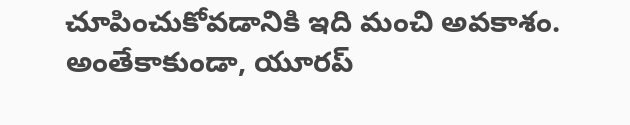చూపించుకోవడానికి ఇది మంచి అవకాశం.
అంతేకాకుండా, యూరప్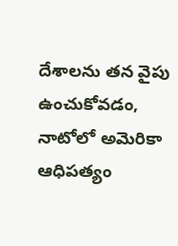దేశాలను తన వైపు ఉంచుకోవడం, నాటోలో అమెరికా ఆధిపత్యం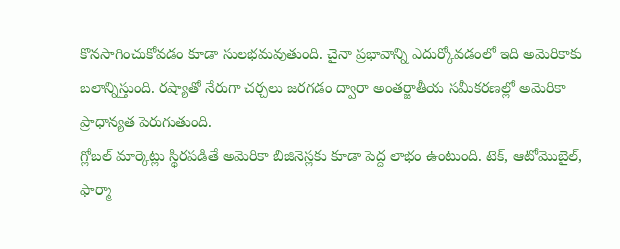కొనసాగించుకోవడం కూడా సులభమవుతుంది. చైనా ప్రభావాన్ని ఎదుర్కోవడంలో ఇది అమెరికాకు బలాన్నిస్తుంది. రష్యాతో నేరుగా చర్చలు జరగడం ద్వారా అంతర్జాతీయ సమీకరణల్లో అమెరికా ప్రాధాన్యత పెరుగుతుంది.
గ్లోబల్ మార్కెట్లు స్థిరపడితే అమెరికా బిజినెస్లకు కూడా పెద్ద లాభం ఉంటుంది. టెక్, ఆటోమొబైల్, ఫార్మా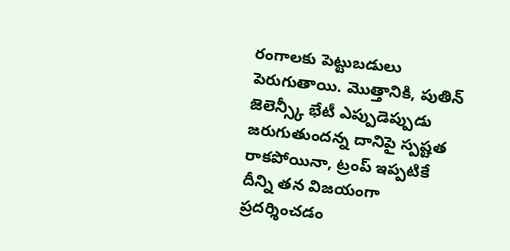రంగాలకు పెట్టుబడులు పెరుగుతాయి. మొత్తానికి, పుతిన్ జెలెన్స్కీ భేటీ ఎప్పుడెప్పుడు జరుగుతుందన్న దానిపై స్పష్టత రాకపోయినా, ట్రంప్ ఇప్పటికే దీన్ని తన విజయంగా ప్రదర్శించడం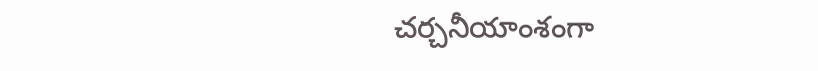చర్చనీయాంశంగా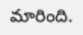మారింది.